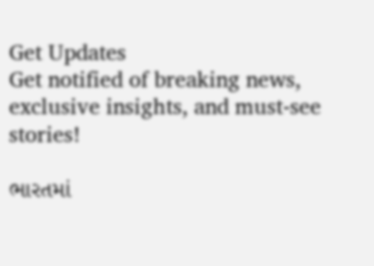Get Updates
Get notified of breaking news, exclusive insights, and must-see stories!

ભારતમાં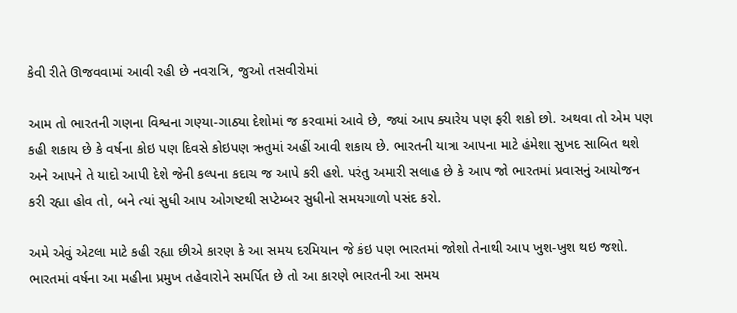કેવી રીતે ઊજવવામાં આવી રહી છે નવરાત્રિ, જુઓ તસવીરોમાં

આમ તો ભારતની ગણના વિશ્વના ગણ્યા-ગાઠ્યા દેશોમાં જ કરવામાં આવે છે, જ્યાં આપ ક્યારેય પણ ફરી શકો છો. અથવા તો એમ પણ કહી શકાય છે કે વર્ષના કોઇ પણ દિવસે કોઇપણ ઋતુમાં અહીં આવી શકાય છે. ભારતની યાત્રા આપના માટે હંમેશા સુખદ સાબિત થશે અને આપને તે યાદો આપી દેશે જેની કલ્પના કદાચ જ આપે કરી હશે. પરંતુ અમારી સલાહ છે કે આપ જો ભારતમાં પ્રવાસનું આયોજન કરી રહ્યા હોવ તો, બને ત્યાં સુધી આપ ઓગષ્ટથી સપ્ટેમ્બર સુધીનો સમયગાળો પસંદ કરો.

અમે એવું એટલા માટે કહી રહ્યા છીએ કારણ કે આ સમય દરમિયાન જે કંઇ પણ ભારતમાં જોશો તેનાથી આપ ખુશ-ખુશ થઇ જશો. ભારતમાં વર્ષના આ મહીના પ્રમુખ તહેવારોને સમર્પિત છે તો આ કારણે ભારતની આ સમય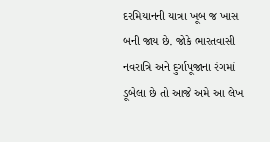દરમિયાનની યાત્રા ખૂબ જ ખાસ બની જાય છે. જોકે ભારતવાસી નવરાત્રિ અને દુર્ગાપૂજાના રંગમાં ડૂબેલા છે તો આજે અમે આ લેખ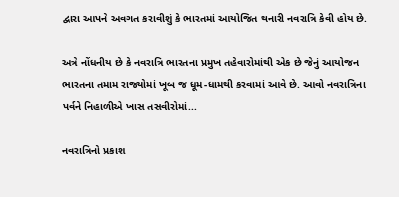દ્વારા આપને અવગત કરાવીશું કે ભારતમાં આયોજિત થનારી નવરાત્રિ કેવી હોય છે.

અત્રે નોંધનીય છે કે નવરાત્રિ ભારતના પ્રમુખ તહેવારોમાંથી એક છે જેનું આયોજન ભારતના તમામ રાજ્યોમાં ખૂબ જ ધૂમ-ધામથી કરવામાં આવે છે. આવો નવરાત્રિના પર્વને નિહાળીએ ખાસ તસવીરોમાં...

નવરાત્રિનો પ્રકાશ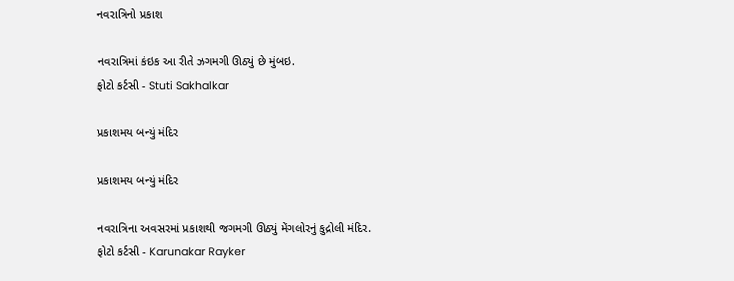નવરાત્રિનો પ્રકાશ

નવરાત્રિમાં કંઇક આ રીતે ઝગમગી ઊઠ્યું છે મુંબઇ.
ફોટો કર્ટસી - Stuti Sakhalkar

પ્રકાશમય બન્યું મંદિર

પ્રકાશમય બન્યું મંદિર

નવરાત્રિના અવસરમાં પ્રકાશથી જગમગી ઊઠ્યું મેંગલોરનું કુદ્રોલી મંદિર.
ફોટો કર્ટસી - Karunakar Rayker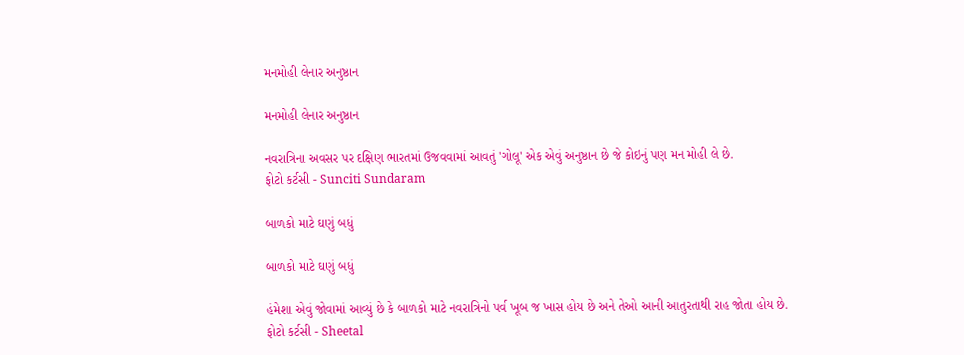મનમોહી લેનાર અનુષ્ઠાન

મનમોહી લેનાર અનુષ્ઠાન

નવરાત્રિના અવસર પર દક્ષિણ ભારતમાં ઉજવવામાં આવતું 'ગોલૂ' એક એવું અનુષ્ઠાન છે જે કોઇનું પણ મન મોહી લે છે.
ફોટો કર્ટસી - Sunciti Sundaram

બાળકો માટે ઘણું બધું

બાળકો માટે ઘણું બધું

હંમેશા એવું જોવામાં આવ્યું છે કે બાળકો માટે નવરાત્રિનો પર્વ ખૂબ જ ખાસ હોય છે અને તેઓ આની આતુરતાથી રાહ જોતા હોય છે.
ફોટો કર્ટસી - Sheetal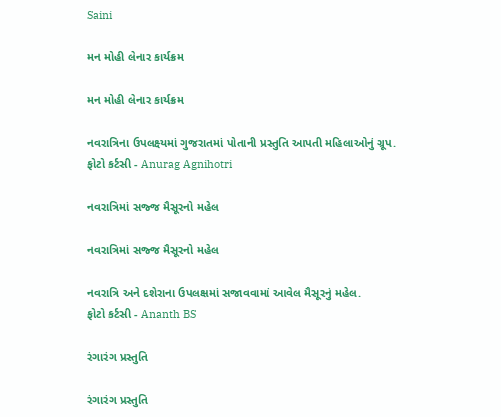Saini

મન મોહી લેનાર કાર્યક્રમ

મન મોહી લેનાર કાર્યક્રમ

નવરાત્રિના ઉપલક્ષ્યમાં ગુજરાતમાં પોતાની પ્રસ્તુતિ આપતી મહિલાઓનું ગ્રૂપ.
ફોટો કર્ટસી - Anurag Agnihotri

નવરાત્રિમાં સજ્જ મૈસૂરનો મહેલ

નવરાત્રિમાં સજ્જ મૈસૂરનો મહેલ

નવરાત્રિ અને દશેરાના ઉપલક્ષમાં સજાવવામાં આવેલ મૈસૂરનું મહેલ.
ફોટો કર્ટસી - Ananth BS

રંગારંગ પ્રસ્તુતિ

રંગારંગ પ્રસ્તુતિ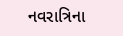નવરાત્રિના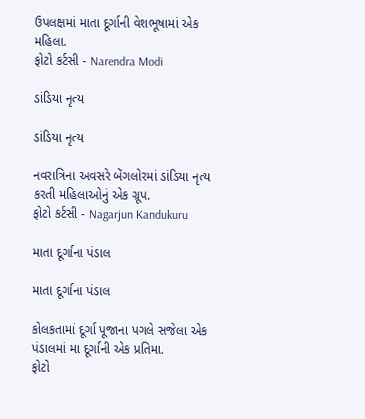ઉપલક્ષમાં માતા દૂર્ગાની વેશભૂષામાં એક મહિલા.
ફોટો કર્ટસી - Narendra Modi

ડાંડિયા નૃત્ય

ડાંડિયા નૃત્ય

નવરાત્રિના અવસરે બેંગલોરમાં ડાંડિયા નૃત્ય કરતી મહિલાઓનું એક ગ્રૂપ.
ફોટો કર્ટસી - Nagarjun Kandukuru

માતા દૂર્ગાના પંડાલ

માતા દૂર્ગાના પંડાલ

કોલકતામાં દૂર્ગા પૂજાના પગલે સજેલા એક પંડાલમાં મા દૂર્ગાની એક પ્રતિમા.
ફોટો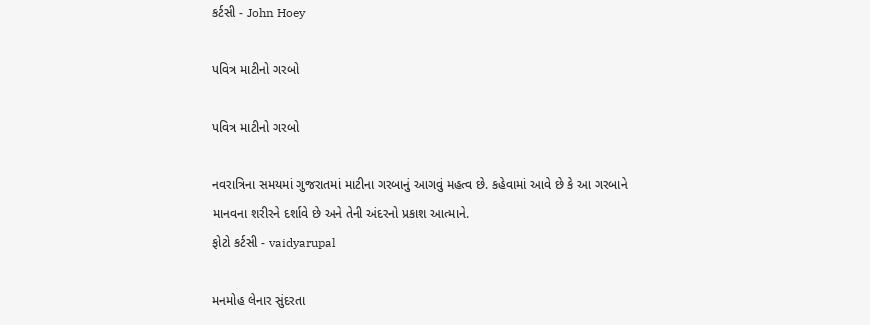કર્ટસી - John Hoey

પવિત્ર માટીનો ગરબો

પવિત્ર માટીનો ગરબો

નવરાત્રિના સમયમાં ગુજરાતમાં માટીના ગરબાનું આગવું મહત્વ છે. કહેવામાં આવે છે કે આ ગરબાને માનવના શરીરને દર્શાવે છે અને તેની અંદરનો પ્રકાશ આત્માને.
ફોટો કર્ટસી - vaidyarupal

મનમોહ લેનાર સુંદરતા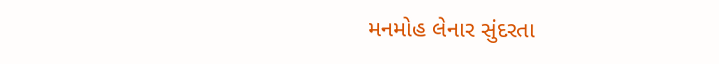મનમોહ લેનાર સુંદરતા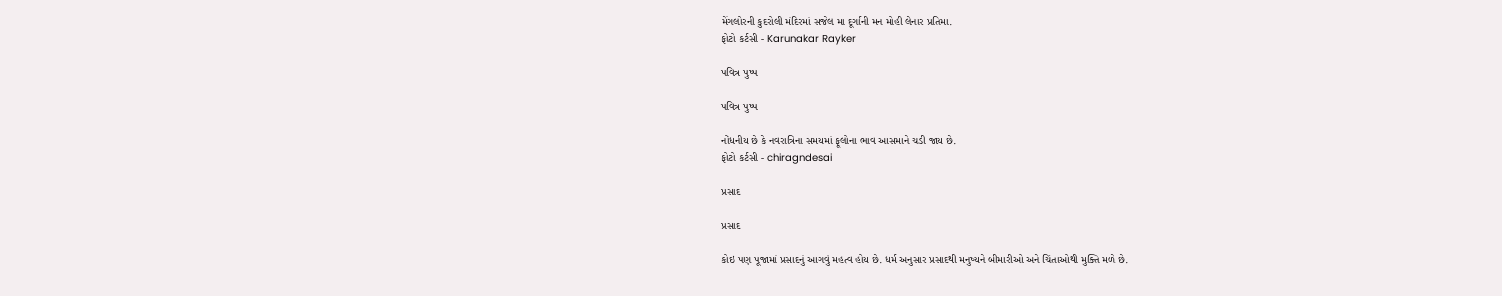મેંગલોરની કુદરોલી મંદિરમાં સજેલ મા દૂર્ગાની મન મોહી લેનાર પ્રતિમા.
ફોટો કર્ટસી - Karunakar Rayker

પવિત્ર પુષ્પ

પવિત્ર પુષ્પ

નોંધનીય છે કે નવરાત્રિના સમયમાં ફૂલોના ભાવ આસમાને ચડી જાય છે.
ફોટો કર્ટસી - chiragndesai

પ્રસાદ

પ્રસાદ

કોઇ પણ પૂજામાં પ્રસાદનું આગવું મહત્વ હોય છે. ધર્મ અનુસાર પ્રસાદથી મનુષ્યને બીમારીઓ અને ચિંતાઓથી મુક્તિ મળે છે.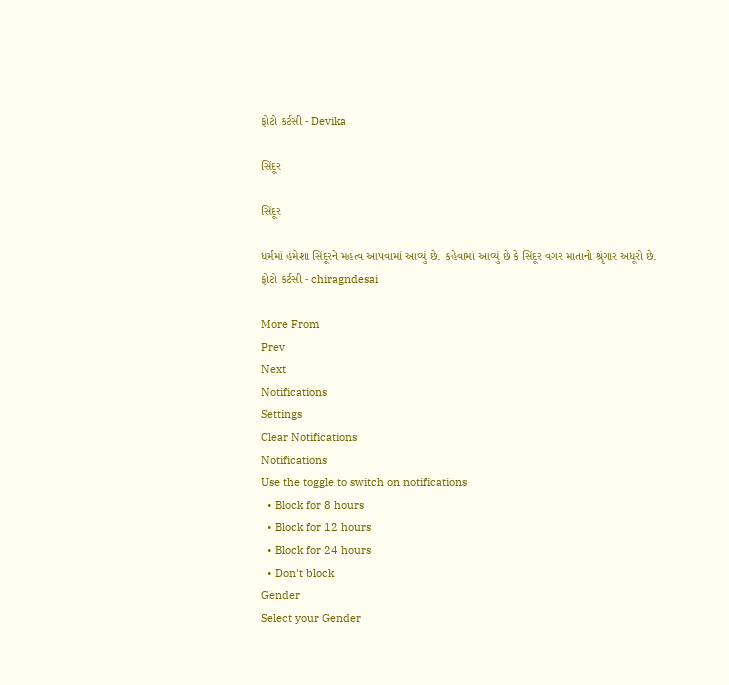ફોટો કર્ટસી - Devika

સિંદૂર

સિંદૂર

ધર્મમાં હંમેશા સિંદૂરને મહત્વ આપવામાં આવ્યું છે. કહેવામાં આવ્યું છે કે સિંદૂર વગર માતાનો શ્રૃંગાર અધૂરો છે.
ફોટો કર્ટસી - chiragndesai

More From
Prev
Next
Notifications
Settings
Clear Notifications
Notifications
Use the toggle to switch on notifications
  • Block for 8 hours
  • Block for 12 hours
  • Block for 24 hours
  • Don't block
Gender
Select your Gender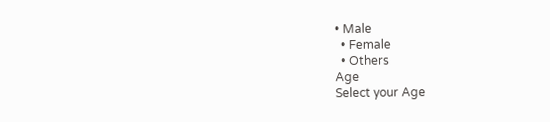• Male
  • Female
  • Others
Age
Select your Age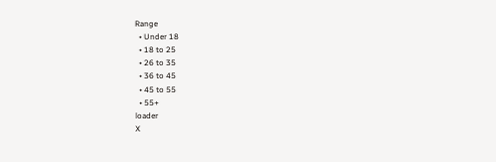Range
  • Under 18
  • 18 to 25
  • 26 to 35
  • 36 to 45
  • 45 to 55
  • 55+
loader
X